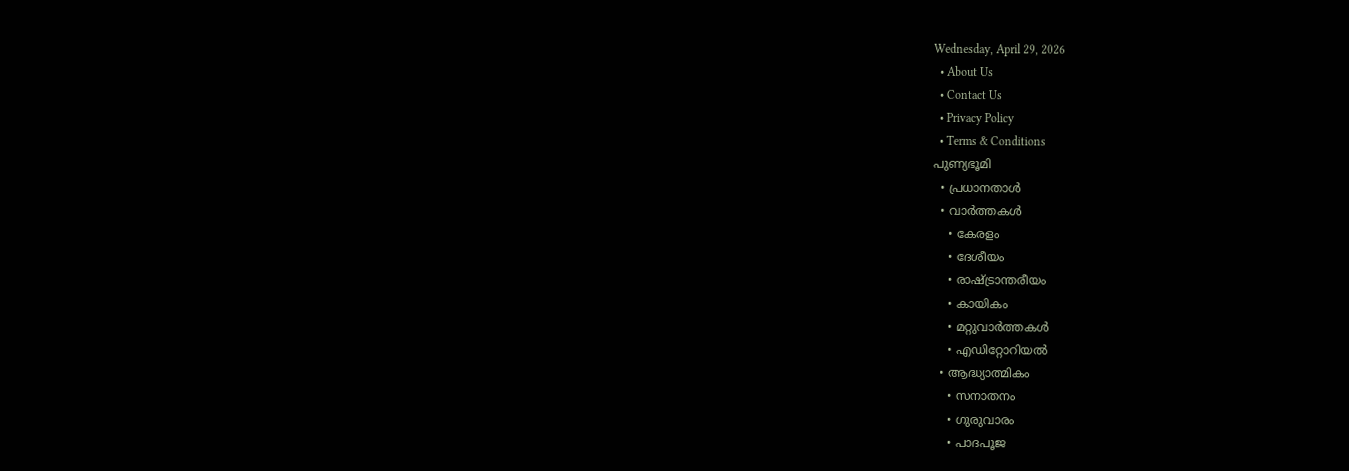Wednesday, April 29, 2026
  • About Us
  • Contact Us
  • Privacy Policy
  • Terms & Conditions
പുണ്യഭൂമി
  • പ്രധാനതാൾ
  • വാർത്തകൾ
    • കേരളം
    • ദേശീയം
    • രാഷ്ട്രാന്തരീയം
    • കായികം
    • മറ്റുവാര്‍ത്തകള്‍
    • എഡിറ്റോറിയല്‍
  • ആദ്ധ്യാത്മികം
    • സനാതനം
    • ഗുരുവാരം
    • പാദപൂജ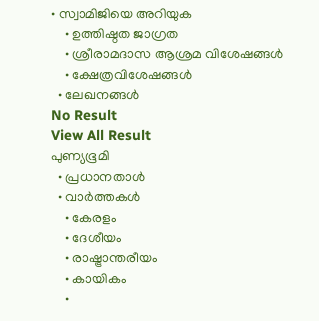• സ്വാമിജിയെ അറിയുക
    • ഉത്തിഷ്ഠത ജാഗ്രത
    • ശ്രീരാമദാസ ആശ്രമ വിശേഷങ്ങൾ
    • ക്ഷേത്രവിശേഷങ്ങള്‍
  • ലേഖനങ്ങള്‍
No Result
View All Result
പുണ്യഭൂമി
  • പ്രധാനതാൾ
  • വാർത്തകൾ
    • കേരളം
    • ദേശീയം
    • രാഷ്ട്രാന്തരീയം
    • കായികം
    •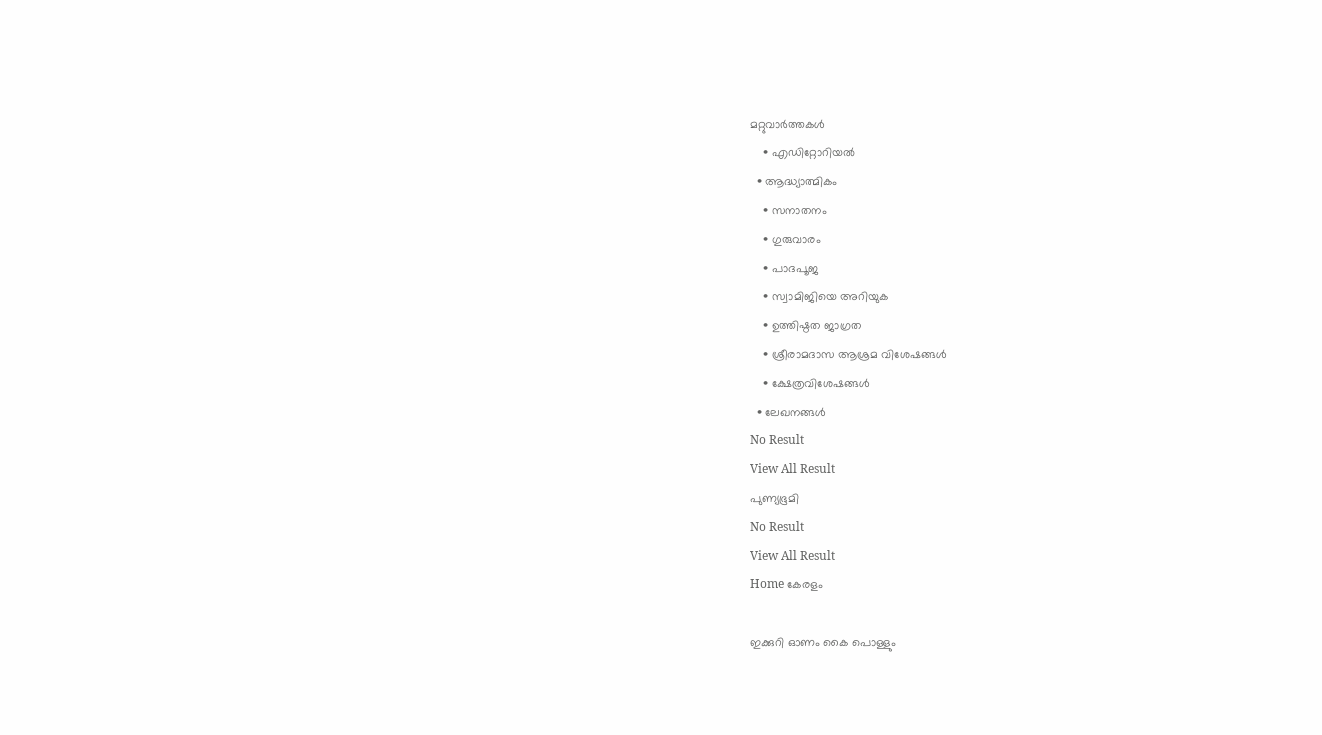മറ്റുവാര്‍ത്തകള്‍
    • എഡിറ്റോറിയല്‍
  • ആദ്ധ്യാത്മികം
    • സനാതനം
    • ഗുരുവാരം
    • പാദപൂജ
    • സ്വാമിജിയെ അറിയുക
    • ഉത്തിഷ്ഠത ജാഗ്രത
    • ശ്രീരാമദാസ ആശ്രമ വിശേഷങ്ങൾ
    • ക്ഷേത്രവിശേഷങ്ങള്‍
  • ലേഖനങ്ങള്‍
No Result
View All Result
പുണ്യഭൂമി
No Result
View All Result
Home കേരളം

ഇക്കുറി ഓണം കൈ പൊള്ളും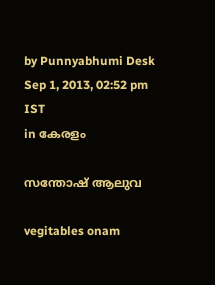by Punnyabhumi Desk
Sep 1, 2013, 02:52 pm IST
in കേരളം

സന്തോഷ് ആലുവ

vegitables onam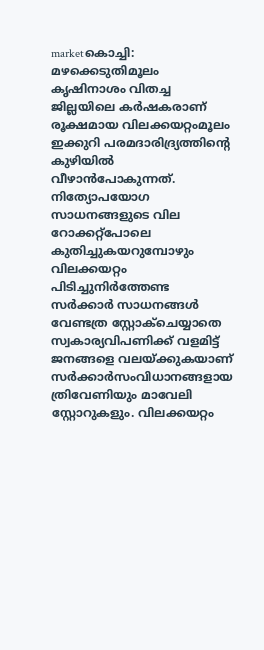marketകൊച്ചി: മഴക്കെടുതിമൂലം കൃഷിനാശം വിതച്ച ജില്ലയിലെ കര്‍ഷകരാണ് രൂക്ഷമായ വിലക്കയറ്റംമൂലം ഇക്കുറി പരമദാരിദ്ര്യത്തിന്റെ കുഴിയില്‍ വീഴാന്‍പോകുന്നത്. നിത്യോപയോഗ സാധനങ്ങളുടെ വില റോക്കറ്റ്പോലെ കുതിച്ചുകയറുമ്പോഴും വിലക്കയറ്റം പിടിച്ചുനിര്‍ത്തേണ്ട സര്‍ക്കാര്‍ സാധനങ്ങള്‍ വേണ്ടത്ര സ്റ്റോക്ചെയ്യാതെ സ്വകാര്യവിപണിക്ക് വളമിട്ട് ജനങ്ങളെ വലയ്ക്കുകയാണ് സര്‍ക്കാര്‍സംവിധാനങ്ങളായ ത്രിവേണിയും മാവേലി സ്റ്റോറുകളും. വിലക്കയറ്റം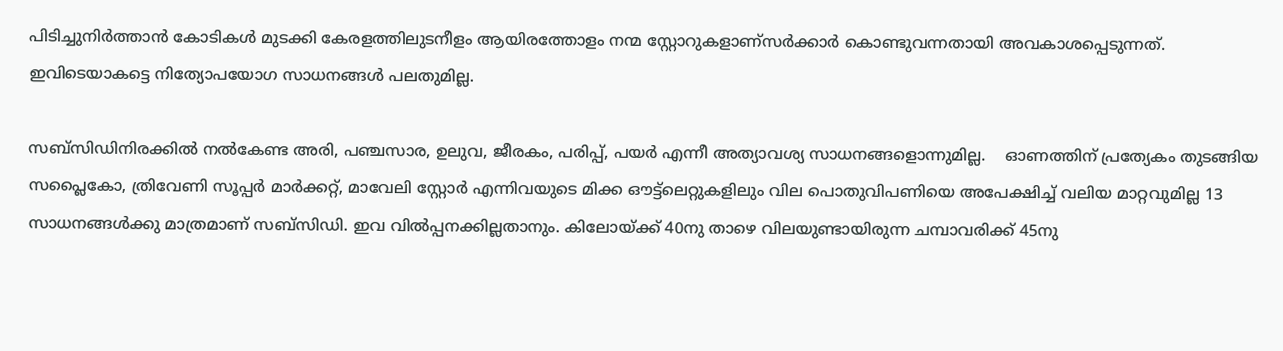പിടിച്ചുനിര്‍ത്താന്‍ കോടികള്‍ മുടക്കി കേരളത്തിലുടനീളം ആയിരത്തോളം നന്മ സ്റ്റോറുകളാണ്സര്‍ക്കാര്‍ കൊണ്ടുവന്നതായി അവകാശപ്പെടുന്നത്. ഇവിടെയാകട്ടെ നിത്യോപയോഗ സാധനങ്ങള്‍ പലതുമില്ല.

സബ്സിഡിനിരക്കില്‍ നല്‍കേണ്ട അരി, പഞ്ചസാര, ഉലുവ, ജീരകം, പരിപ്പ്, പയര്‍ എന്നീ അത്യാവശ്യ സാധനങ്ങളൊന്നുമില്ല.    ഓണത്തിന് പ്രത്യേകം തുടങ്ങിയ സപ്ലൈകോ, ത്രിവേണി സൂപ്പര്‍ മാര്‍ക്കറ്റ്, മാവേലി സ്റ്റോര്‍ എന്നിവയുടെ മിക്ക ഔട്ട്ലെറ്റുകളിലും വില പൊതുവിപണിയെ അപേക്ഷിച്ച് വലിയ മാറ്റവുമില്ല 13 സാധനങ്ങള്‍ക്കു മാത്രമാണ് സബ്സിഡി. ഇവ വില്‍പ്പനക്കില്ലതാനും. കിലോയ്ക്ക് 40നു താഴെ വിലയുണ്ടായിരുന്ന ചമ്പാവരിക്ക് 45നു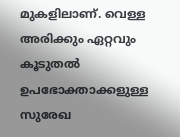മുകളിലാണ്. വെള്ള അരിക്കും ഏറ്റവും കൂടുതല്‍ ഉപഭോക്താക്കളുള്ള സുരേഖ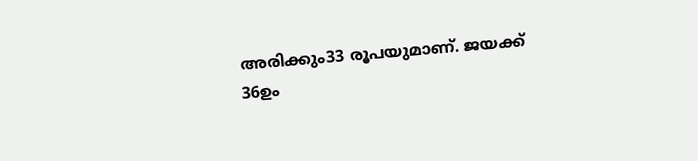അരിക്കും33 രൂപയുമാണ്. ജയക്ക് 36ഉം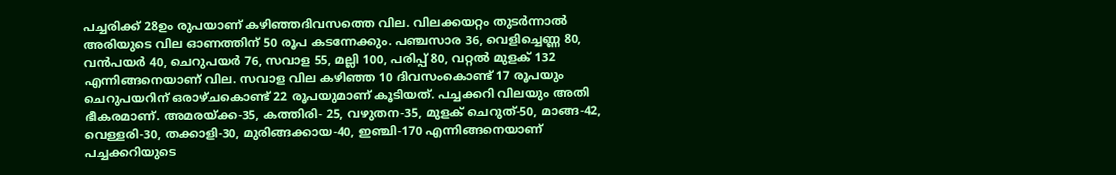പച്ചരിക്ക് 28ഉം രുപയാണ് കഴിഞ്ഞദിവസത്തെ വില. വിലക്കയറ്റം തുടര്‍ന്നാല്‍ അരിയുടെ വില ഓണത്തിന് 50 രൂപ കടന്നേക്കും. പഞ്ചസാര 36, വെളിച്ചെണ്ണ 80, വന്‍പയര്‍ 40, ചെറുപയര്‍ 76, സവാള 55, മല്ലി 100, പരിപ്പ് 80, വറ്റല്‍ മുളക് 132 എന്നിങ്ങനെയാണ് വില. സവാള വില കഴിഞ്ഞ 10 ദിവസംകൊണ്ട് 17 രൂപയും ചെറുപയറിന് ഒരാഴ്ചകൊണ്ട് 22 രൂപയുമാണ് കൂടിയത്. പച്ചക്കറി വിലയും അതി ഭീകരമാണ്. അമരയ്ക്ക-35, കത്തിരി- 25, വഴുതന-35, മുളക് ചെറുത്-50, മാങ്ങ-42, വെള്ളരി-30, തക്കാളി-30, മുരിങ്ങക്കായ-40, ഇഞ്ചി-170 എന്നിങ്ങനെയാണ് പച്ചക്കറിയുടെ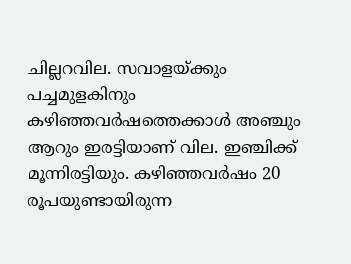ചില്ലറവില. സവാളയ്ക്കും പച്ചമുളകിനും കഴിഞ്ഞവര്‍ഷത്തെക്കാള്‍ അഞ്ചും ആറും ഇരട്ടിയാണ് വില. ഇഞ്ചിക്ക് മൂന്നിരട്ടിയും. കഴിഞ്ഞവര്‍ഷം 20 രൂപയുണ്ടായിരുന്ന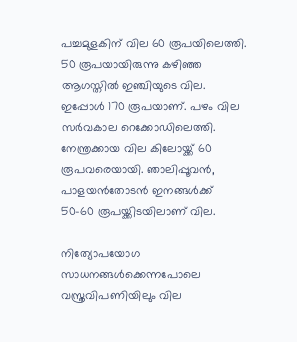പച്ചമുളകിന് വില 60 രൂപയിലെത്തി. 50 രൂപയായിരുന്നു കഴിഞ്ഞ ആഗസ്തില്‍ ഇഞ്ചിയുടെ വില. ഇപ്പോള്‍ 170 രൂപയാണ്. പഴം വില സര്‍വകാല റെക്കോഡിലെത്തി. നേന്ത്രക്കായ വില കിലോയ്ക്ക് 60 രൂപവരെയായി. ഞാലിപ്പൂവന്‍, പാളയന്‍തോടന്‍ ഇനങ്ങള്‍ക്ക് 50-60 രൂപയ്ക്കിടയിലാണ് വില.

നിത്യോപയോഗ സാധനങ്ങള്‍ക്കെന്നപോലെ വസ്ത്രവിപണിയിലും വില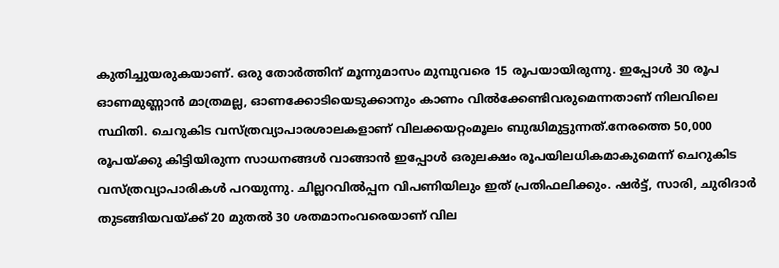കുതിച്ചുയരുകയാണ്. ഒരു തോര്‍ത്തിന് മൂന്നുമാസം മുമ്പുവരെ 15 രൂപയായിരുന്നു. ഇപ്പോള്‍ 30 രൂപ ഓണമുണ്ണാന്‍ മാത്രമല്ല, ഓണക്കോടിയെടുക്കാനും കാണം വില്‍ക്കേണ്ടിവരുമെന്നതാണ് നിലവിലെ സ്ഥിതി. ചെറുകിട വസ്ത്രവ്യാപാരശാലകളാണ് വിലക്കയറ്റംമൂലം ബുദ്ധിമുട്ടുന്നത്.നേരത്തെ 50,000 രൂപയ്ക്കു കിട്ടിയിരുന്ന സാധനങ്ങള്‍ വാങ്ങാന്‍ ഇപ്പോള്‍ ഒരുലക്ഷം രൂപയിലധികമാകുമെന്ന് ചെറുകിട വസ്ത്രവ്യാപാരികള്‍ പറയുന്നു. ചില്ലറവില്‍പ്പന വിപണിയിലും ഇത് പ്രതിഫലിക്കും. ഷര്‍ട്ട്, സാരി, ചുരിദാര്‍ തുടങ്ങിയവയ്ക്ക് 20 മുതല്‍ 30 ശതമാനംവരെയാണ് വില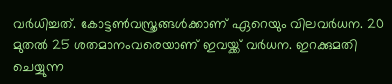വര്‍ധിച്ചത്. കോട്ടണ്‍വസ്ത്രങ്ങള്‍ക്കാണ് ഏറെയും വിലവര്‍ധന. 20 മുതല്‍ 25 ശതമാനംവരെയാണ് ഇവയ്ക്ക് വര്‍ധന. ഇറക്കുമതി ചെയ്യുന്ന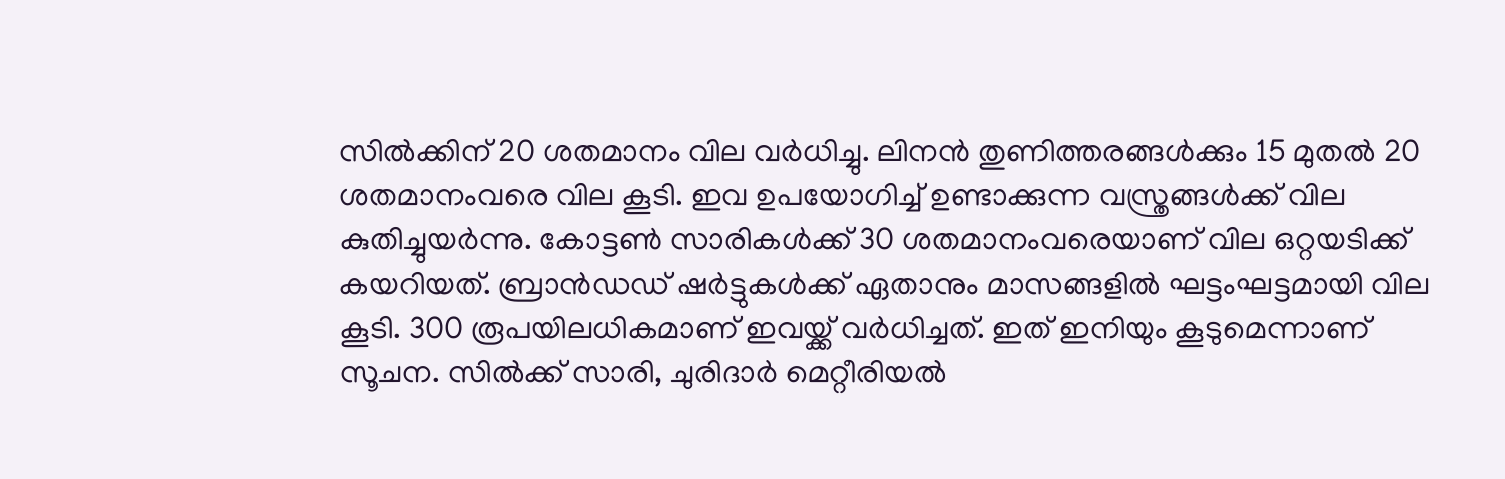സില്‍ക്കിന് 20 ശതമാനം വില വര്‍ധിച്ചു. ലിനന്‍ തുണിത്തരങ്ങള്‍ക്കും 15 മുതല്‍ 20 ശതമാനംവരെ വില കൂടി. ഇവ ഉപയോഗിച്ച് ഉണ്ടാക്കുന്ന വസ്ത്രങ്ങള്‍ക്ക് വില കുതിച്ചുയര്‍ന്നു. കോട്ടണ്‍ സാരികള്‍ക്ക് 30 ശതമാനംവരെയാണ് വില ഒറ്റയടിക്ക് കയറിയത്. ബ്രാന്‍ഡഡ് ഷര്‍ട്ടുകള്‍ക്ക് ഏതാനും മാസങ്ങളില്‍ ഘട്ടംഘട്ടമായി വില കൂടി. 300 രൂപയിലധികമാണ് ഇവയ്ക്ക് വര്‍ധിച്ചത്. ഇത് ഇനിയും കൂടുമെന്നാണ് സൂചന. സില്‍ക്ക് സാരി, ചുരിദാര്‍ മെറ്റീരിയല്‍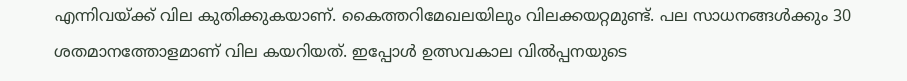എന്നിവയ്ക്ക് വില കുതിക്കുകയാണ്. കൈത്തറിമേഖലയിലും വിലക്കയറ്റമുണ്ട്. പല സാധനങ്ങള്‍ക്കും 30 ശതമാനത്തോളമാണ് വില കയറിയത്. ഇപ്പോള്‍ ഉത്സവകാല വില്‍പ്പനയുടെ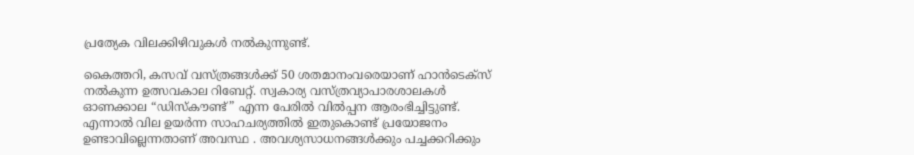പ്രത്യേക വിലക്കിഴിവുകള്‍ നല്‍കുന്നുണ്ട്.

കൈത്തറി, കസവ് വസ്ത്രങ്ങള്‍ക്ക് 50 ശതമാനംവരെയാണ് ഹാന്‍ടെക്സ് നല്‍കുന്ന ഉത്സവകാല റിബേറ്റ്. സ്വകാര്യ വസ്ത്രവ്യാപാരശാലകള്‍ ഓണക്കാല “ഡിസ്കൗണ്ട്” എന്ന പേരില്‍ വില്‍പ്പന ആരംഭിച്ചിട്ടുണ്ട്. എന്നാല്‍ വില ഉയര്‍ന്ന സാഹചര്യത്തില്‍ ഇതുകൊണ്ട് പ്രയോജനം ഉണ്ടാവില്ലെന്നതാണ് അവസ്ഥ . അവശ്യസാധനങ്ങള്‍ക്കും പച്ചക്കറിക്കും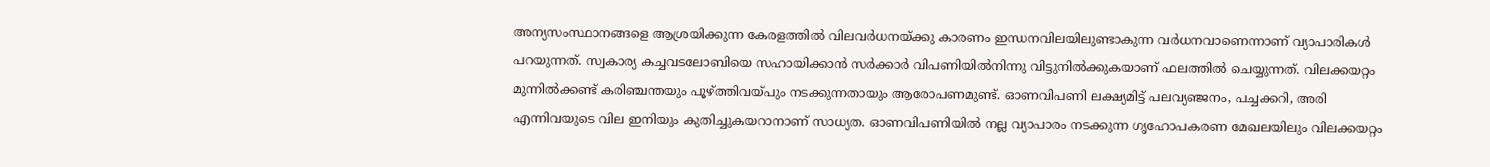അന്യസംസ്ഥാനങ്ങളെ ആശ്രയിക്കുന്ന കേരളത്തില്‍ വിലവര്‍ധനയ്ക്കു കാരണം ഇന്ധനവിലയിലുണ്ടാകുന്ന വര്‍ധനവാണെന്നാണ് വ്യാപാരികള്‍ പറയുന്നത്. സ്വകാര്യ കച്ചവടലോബിയെ സഹായിക്കാന്‍ സര്‍ക്കാര്‍ വിപണിയില്‍നിന്നു വിട്ടുനില്‍ക്കുകയാണ് ഫലത്തില്‍ ചെയ്യുന്നത്. വിലക്കയറ്റം മുന്നില്‍ക്കണ്ട് കരിഞ്ചന്തയും പൂഴ്ത്തിവയ്പും നടക്കുന്നതായും ആരോപണമുണ്ട്. ഓണവിപണി ലക്ഷ്യമിട്ട് പലവ്യഞ്ജനം, പച്ചക്കറി, അരി എന്നിവയുടെ വില ഇനിയും കുതിച്ചുകയറാനാണ് സാധ്യത. ഓണവിപണിയില്‍ നല്ല വ്യാപാരം നടക്കുന്ന ഗൃഹോപകരണ മേഖലയിലും വിലക്കയറ്റം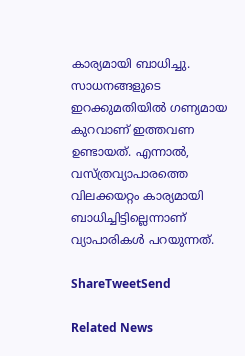കാര്യമായി ബാധിച്ചു. സാധനങ്ങളുടെ ഇറക്കുമതിയില്‍ ഗണ്യമായ കുറവാണ് ഇത്തവണ ഉണ്ടായത്. എന്നാല്‍, വസ്ത്രവ്യാപാരത്തെ വിലക്കയറ്റം കാര്യമായി ബാധിച്ചിട്ടില്ലെന്നാണ് വ്യാപാരികള്‍ പറയുന്നത്.

ShareTweetSend

Related News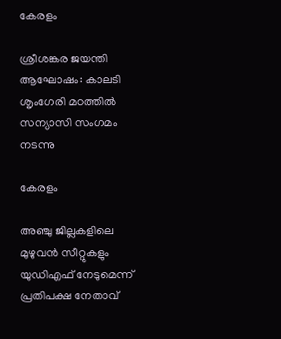കേരളം

ശ്രീശങ്കര ജയന്തി ആഘോഷം: കാലടി ശൃംഗേരി മഠത്തില്‍ സന്യാസി സംഗമം നടന്നു

കേരളം

അഞ്ചു ജില്ലകളിലെ മുഴുവന്‍ സീറ്റുകളും യുഡിഎഫ് നേടുമെന്ന് പ്രതിപക്ഷ നേതാവ്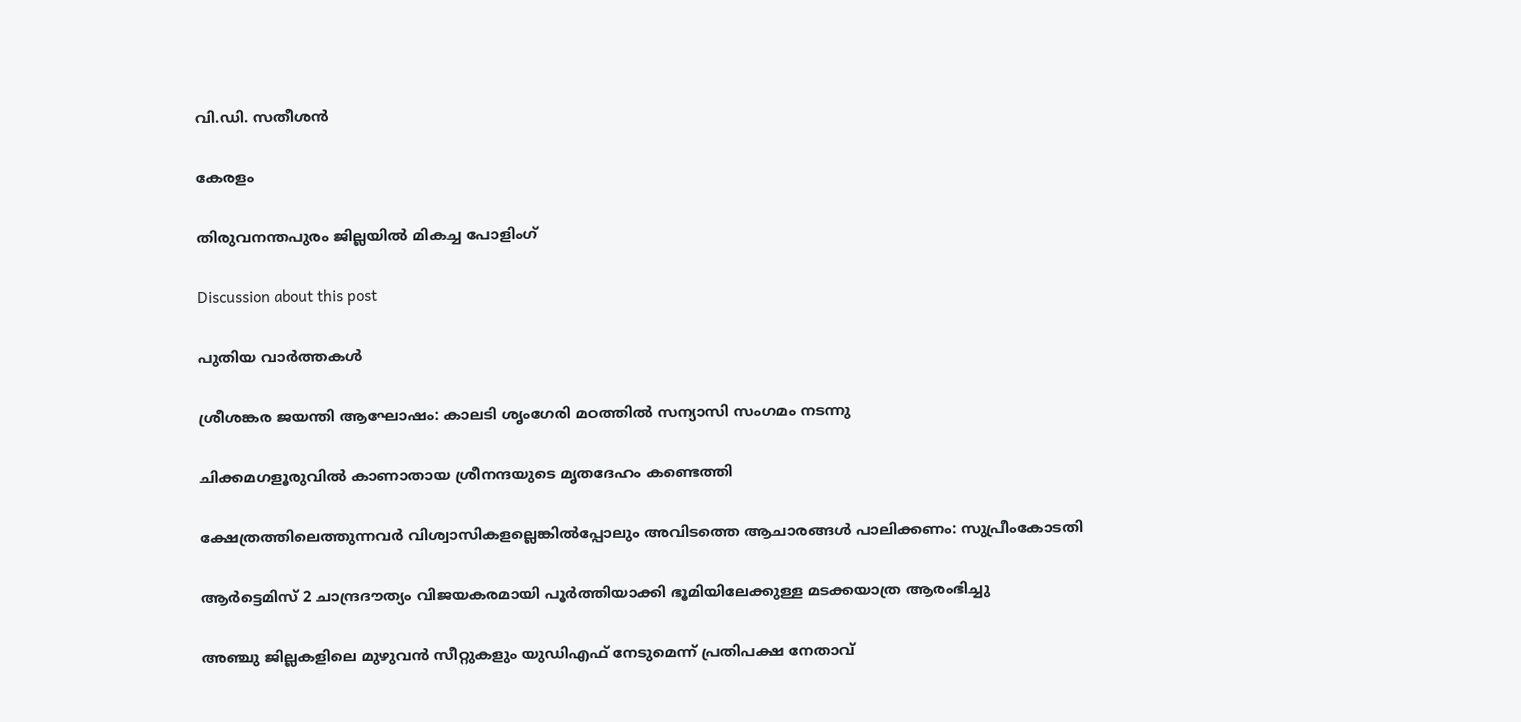വി.ഡി. സതീശന്‍

കേരളം

തിരുവനന്തപുരം ജില്ലയില്‍ മികച്ച പോളിംഗ്

Discussion about this post

പുതിയ വാർത്തകൾ

ശ്രീശങ്കര ജയന്തി ആഘോഷം: കാലടി ശൃംഗേരി മഠത്തില്‍ സന്യാസി സംഗമം നടന്നു

ചിക്കമഗളൂരുവില്‍ കാണാതായ ശ്രീനന്ദയുടെ മൃതദേഹം കണ്ടെത്തി

ക്ഷേത്രത്തിലെത്തുന്നവര്‍ വിശ്വാസികളല്ലെങ്കില്‍പ്പോലും അവിടത്തെ ആചാരങ്ങള്‍ പാലിക്കണം: സുപ്രീംകോടതി

ആര്‍ട്ടെമിസ് 2 ചാന്ദ്രദൗത്യം വിജയകരമായി പൂര്‍ത്തിയാക്കി ഭൂമിയിലേക്കുള്ള മടക്കയാത്ര ആരംഭിച്ചു

അഞ്ചു ജില്ലകളിലെ മുഴുവന്‍ സീറ്റുകളും യുഡിഎഫ് നേടുമെന്ന് പ്രതിപക്ഷ നേതാവ്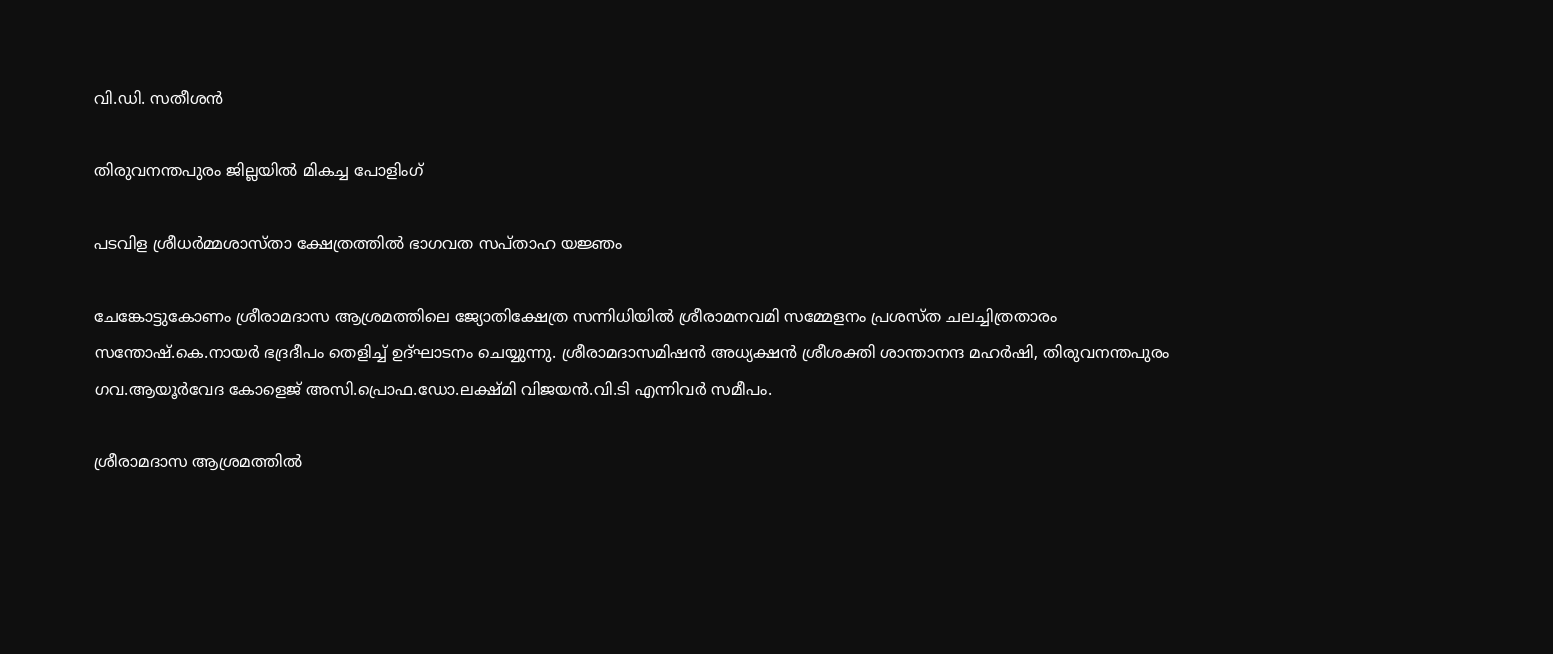വി.ഡി. സതീശന്‍

തിരുവനന്തപുരം ജില്ലയില്‍ മികച്ച പോളിംഗ്

പടവിള ശ്രീധര്‍മ്മശാസ്താ ക്ഷേത്രത്തില്‍ ഭാഗവത സപ്താഹ യജ്ഞം

ചേങ്കോട്ടുകോണം ശ്രീരാമദാസ ആശ്രമത്തിലെ ജ്യോതിക്ഷേത്ര സന്നിധിയില്‍ ശ്രീരാമനവമി സമ്മേളനം പ്രശസ്ത ചലച്ചിത്രതാരം സന്തോഷ്.കെ.നായര്‍ ഭദ്രദീപം തെളിച്ച് ഉദ്ഘാടനം ചെയ്യുന്നു. ശ്രീരാമദാസമിഷന്‍ അധ്യക്ഷന്‍ ശ്രീശക്തി ശാന്താനന്ദ മഹര്‍ഷി, തിരുവനന്തപുരം ഗവ.ആയൂര്‍വേദ കോളെജ് അസി.പ്രൊഫ.ഡോ.ലക്ഷ്മി വിജയന്‍.വി.ടി എന്നിവര്‍ സമീപം.

ശ്രീരാമദാസ ആശ്രമത്തില്‍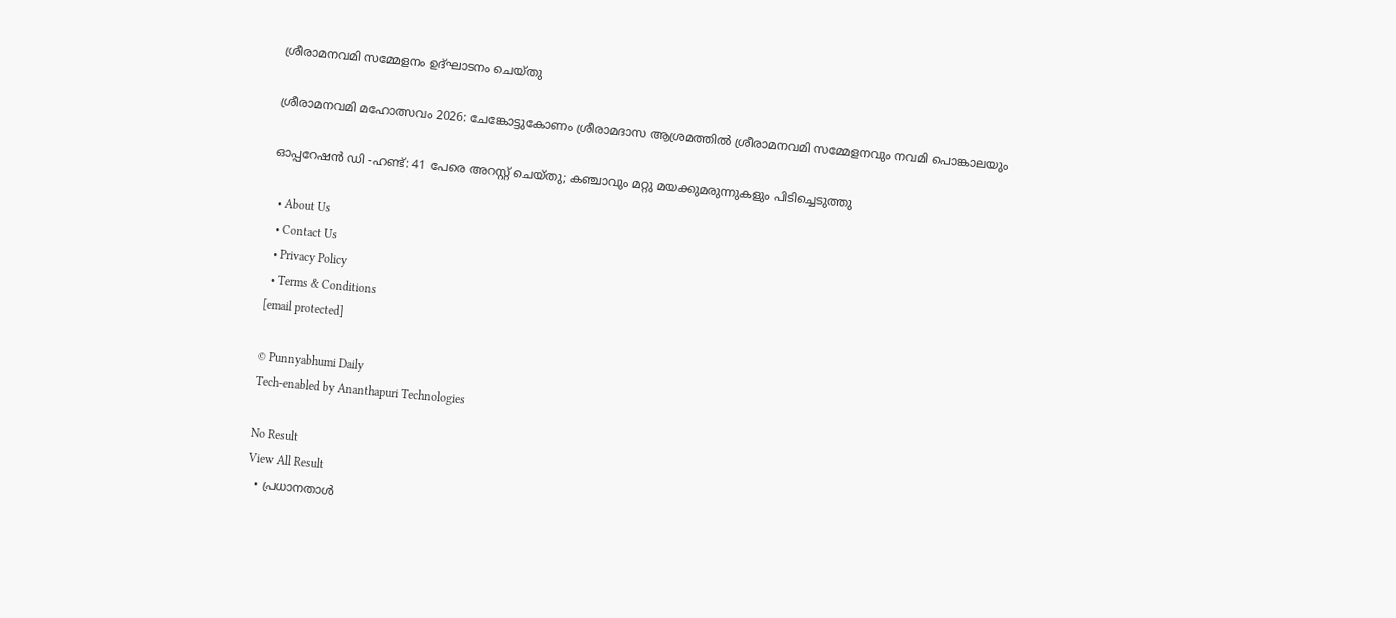ശ്രീരാമനവമി സമ്മേളനം ഉദ്ഘാടനം ചെയ്തു

ശ്രീരാമനവമി മഹോത്സവം 2026: ചേങ്കോട്ടുകോണം ശ്രീരാമദാസ ആശ്രമത്തില്‍ ശ്രീരാമനവമി സമ്മേളനവും നവമി പൊങ്കാലയും

ഓപ്പറേഷൻ ഡി -ഹണ്ട്: 41 പേരെ അറസ്റ്റ് ചെയ്തു; കഞ്ചാവും മറ്റു മയക്കുമരുന്നുകളും പിടിച്ചെടുത്തു

  • About Us
  • Contact Us
  • Privacy Policy
  • Terms & Conditions
[email protected]

© Punnyabhumi Daily
Tech-enabled by Ananthapuri Technologies

No Result
View All Result
  • പ്രധാനതാൾ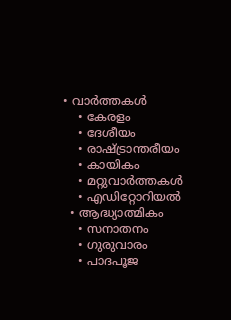• വാർത്തകൾ
    • കേരളം
    • ദേശീയം
    • രാഷ്ട്രാന്തരീയം
    • കായികം
    • മറ്റുവാര്‍ത്തകള്‍
    • എഡിറ്റോറിയല്‍
  • ആദ്ധ്യാത്മികം
    • സനാതനം
    • ഗുരുവാരം
    • പാദപൂജ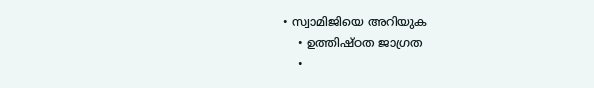• സ്വാമിജിയെ അറിയുക
    • ഉത്തിഷ്ഠത ജാഗ്രത
    •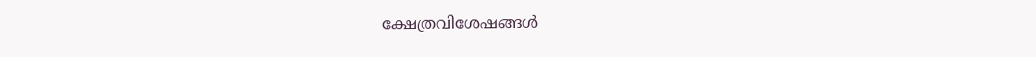ക്ഷേത്രവിശേഷങ്ങള്‍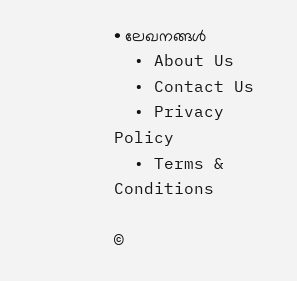• ലേഖനങ്ങള്‍
  • About Us
  • Contact Us
  • Privacy Policy
  • Terms & Conditions

©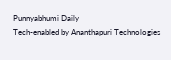Punnyabhumi Daily
Tech-enabled by Ananthapuri Technologies